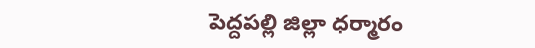పెద్దపల్లి జిల్లా ధర్మారం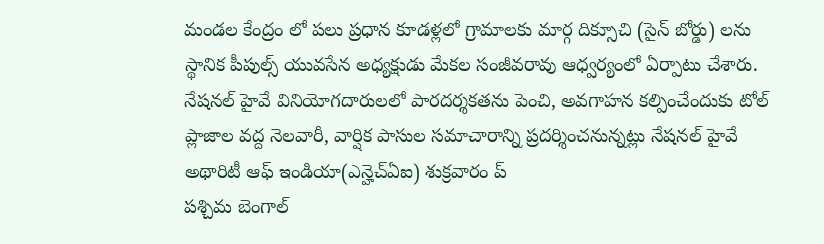మండల కేంద్రం లో పలు ప్రధాన కూడళ్లలో గ్రామాలకు మార్గ దిక్సూచి (సైన్ బోర్డు) లను స్థానిక పీపుల్స్ యువసేన అధ్యక్షుడు మేకల సంజీవరావు ఆధ్వర్యంలో ఏర్పాటు చేశారు.
నేషనల్ హైవే వినియోగదారులలో పారదర్శకతను పెంచి, అవగాహన కల్పించేందుకు టోల్ ప్లాజాల వద్ద నెలవారీ, వార్షిక పాసుల సమాచారాన్ని ప్రదర్శించనున్నట్లు నేషనల్ హైవే అథారిటీ ఆఫ్ ఇండియా(ఎన్హెచ్ఏఐ) శుక్రవారం ప్
పశ్చిమ బెంగాల్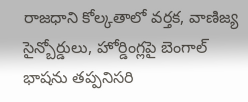రాజధాని కోల్కతాలో వర్తక, వాణిజ్య సైన్బోర్డులు, హోర్డింగ్లపై బెంగాల్ భాషను తప్పనిసరి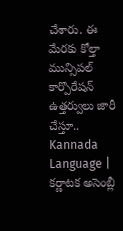చేశారు. ఈ మేరకు కోల్తా మున్సిపల్ కార్పొరేషన్ ఉత్తర్వులు జారీ చేస్తూ..
Kannada Language | కర్ణాటక అసెంబ్లీ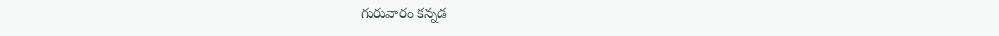గురువారం కన్నడ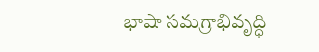భాషా సమగ్రాభివృద్ధి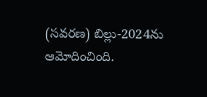(సవరణ) బిల్లు-2024ను ఆమోదించింది.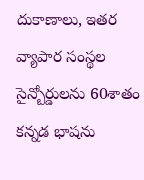దుకాణాలు, ఇతర వ్యాపార సంస్థల సైన్బోర్డులను 60శాతం కన్నడ భాషను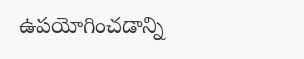ఉపయోగించడాన్ని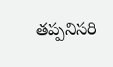తప్పనిసరి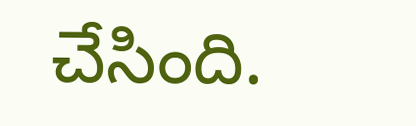చేసింది.